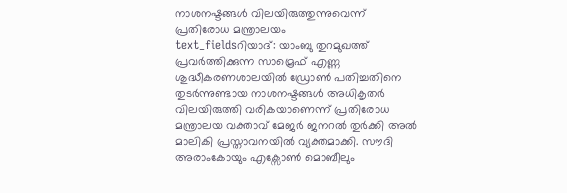നാശനഷ്ടങ്ങൾ വിലയിരുത്തുന്നുവെന്ന് പ്രതിരോധ മന്ത്രാലയം
text_fieldsറിയാദ്: യാംബു തുറമുഖത്ത് പ്രവർത്തിക്കുന്ന സാമ്രെഫ് എണ്ണ ശുദ്ധീകരണശാലയിൽ ഡ്രോൺ പതിച്ചതിനെ തുടർന്നുണ്ടായ നാശനഷ്ടങ്ങൾ അധികൃതർ വിലയിരുത്തി വരികയാണെന്ന് പ്രതിരോധ മന്ത്രാലയ വക്താവ് മേജർ ജനറൽ തുർക്കി അൽ മാലികി പ്രസ്താവനയിൽ വ്യക്തമാക്കി. സൗദി അരാംകോയും എക്സോൺ മൊബീലും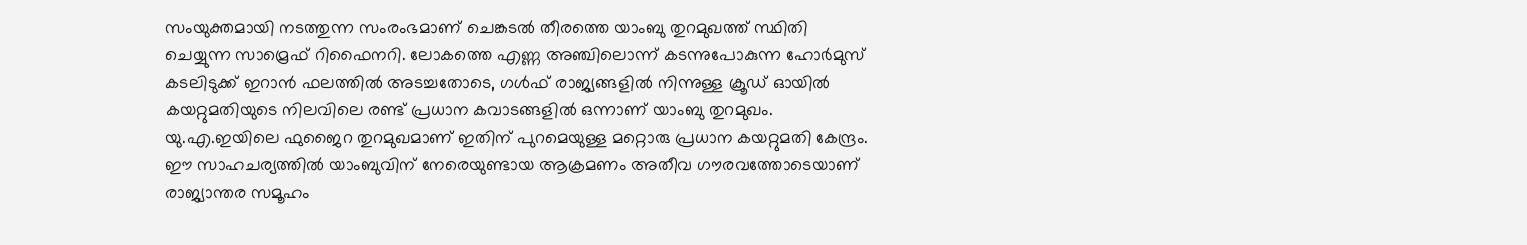സംയുക്തമായി നടത്തുന്ന സംരംഭമാണ് ചെങ്കടൽ തീരത്തെ യാംബു തുറമുഖത്ത് സ്ഥിതി ചെയ്യുന്ന സാമ്രെഫ് റിഫൈനറി. ലോകത്തെ എണ്ണ അഞ്ചിലൊന്ന് കടന്നുപോകുന്ന ഹോർമുസ് കടലിടുക്ക് ഇറാൻ ഫലത്തിൽ അടച്ചതോടെ, ഗൾഫ് രാജ്യങ്ങളിൽ നിന്നുള്ള ക്രൂഡ് ഓയിൽ കയറ്റുമതിയുടെ നിലവിലെ രണ്ട് പ്രധാന കവാടങ്ങളിൽ ഒന്നാണ് യാംബു തുറമുഖം. യു.എ.ഇയിലെ ഫുജൈറ തുറമുഖമാണ് ഇതിന് പുറമെയുള്ള മറ്റൊരു പ്രധാന കയറ്റുമതി കേന്ദ്രം. ഈ സാഹചര്യത്തിൽ യാംബുവിന് നേരെയുണ്ടായ ആക്രമണം അതീവ ഗൗരവത്തോടെയാണ് രാജ്യാന്തര സമൂഹം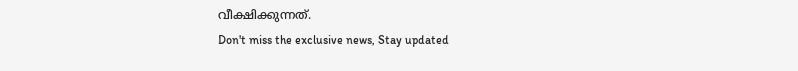വീക്ഷിക്കുന്നത്.
Don't miss the exclusive news, Stay updated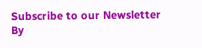Subscribe to our Newsletter
By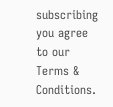subscribing you agree to our Terms & Conditions.